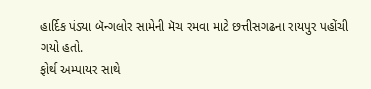હાર્દિક પંડ્યા બૅન્ગલોર સામેની મૅચ રમવા માટે છત્તીસગઢના રાયપુર પહોંચી ગયો હતો.
ફોર્થ અમ્પાયર સાથે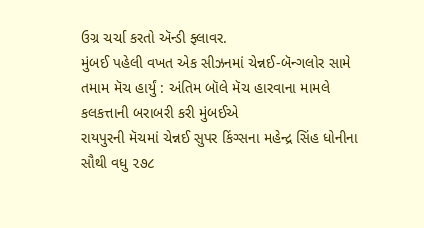ઉગ્ર ચર્ચા કરતો ઍન્ડી ફ્લાવર.
મુંબઈ પહેલી વખત એક સીઝનમાં ચેન્નઈ-બૅન્ગલોર સામે તમામ મૅચ હાર્યું : અંતિમ બૉલે મૅચ હારવાના મામલે કલકત્તાની બરાબરી કરી મુંબઈએ
રાયપુરની મૅચમાં ચેન્નઈ સુપર કિંગ્સના મહેન્દ્ર સિંહ ધોનીના સૌથી વધુ ૨૭૮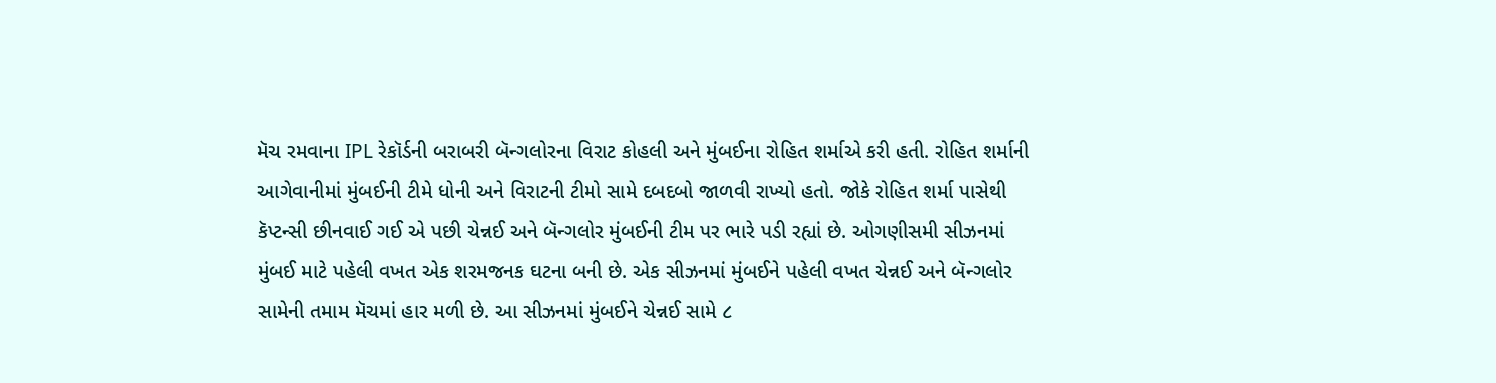મૅચ રમવાના IPL રેકૉર્ડની બરાબરી બૅન્ગલોરના વિરાટ કોહલી અને મુંબઈના રોહિત શર્માએ કરી હતી. રોહિત શર્માની આગેવાનીમાં મુંબઈની ટીમે ધોની અને વિરાટની ટીમો સામે દબદબો જાળવી રાખ્યો હતો. જોકે રોહિત શર્મા પાસેથી કૅપ્ટન્સી છીનવાઈ ગઈ એ પછી ચેન્નઈ અને બૅન્ગલોર મુંબઈની ટીમ પર ભારે પડી રહ્યાં છે. ઓગણીસમી સીઝનમાં મુંબઈ માટે પહેલી વખત એક શરમજનક ઘટના બની છે. એક સીઝનમાં મુંબઈને પહેલી વખત ચેન્નઈ અને બૅન્ગલોર સામેની તમામ મૅચમાં હાર મળી છે. આ સીઝનમાં મુંબઈને ચેન્નઈ સામે ૮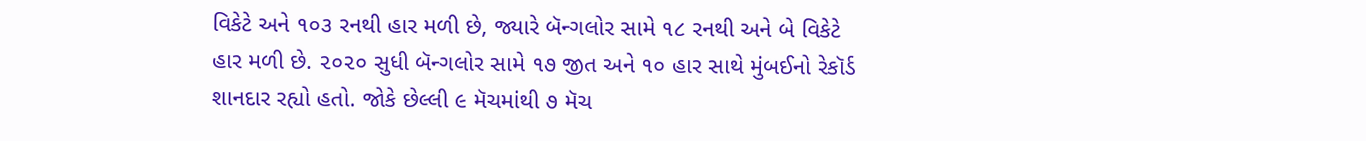વિકેટે અને ૧૦૩ રનથી હાર મળી છે, જ્યારે બૅન્ગલોર સામે ૧૮ રનથી અને બે વિકેટે હાર મળી છે. ૨૦૨૦ સુધી બૅન્ગલોર સામે ૧૭ જીત અને ૧૦ હાર સાથે મુંબઈનો રેકૉર્ડ શાનદાર રહ્યો હતો. જોકે છેલ્લી ૯ મૅચમાંથી ૭ મૅચ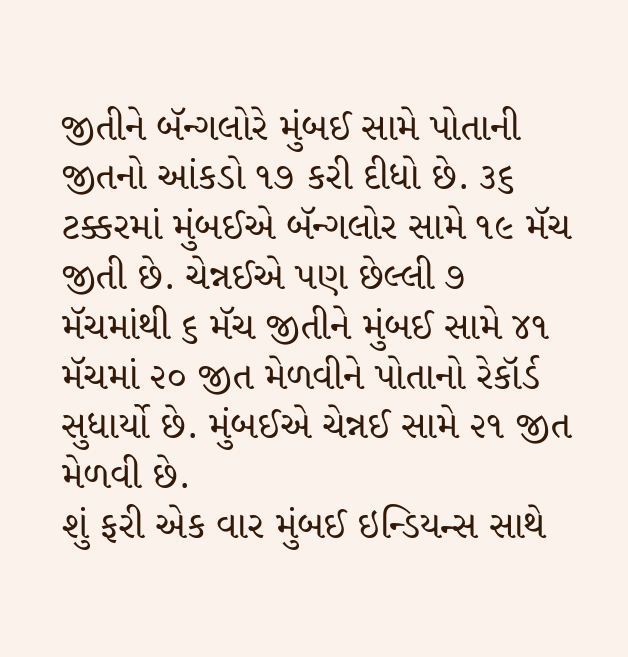જીતીને બૅન્ગલોરે મુંબઈ સામે પોતાની જીતનો આંકડો ૧૭ કરી દીધો છે. ૩૬ ટક્કરમાં મુંબઈએ બૅન્ગલોર સામે ૧૯ મૅચ જીતી છે. ચેન્નઈએ પણ છેલ્લી ૭ મૅચમાંથી ૬ મૅચ જીતીને મુંબઈ સામે ૪૧ મૅચમાં ૨૦ જીત મેળવીને પોતાનો રેકૉર્ડ સુધાર્યો છે. મુંબઈએ ચેન્નઈ સામે ૨૧ જીત મેળવી છે.
શું ફરી એક વાર મુંબઈ ઇન્ડિયન્સ સાથે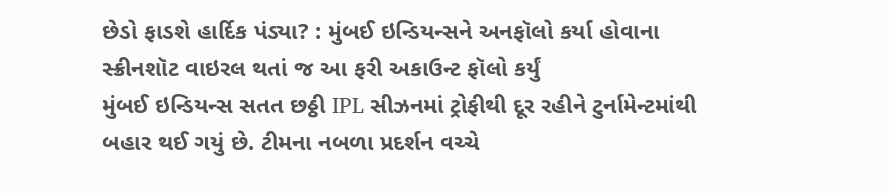છેડો ફાડશે હાર્દિક પંડ્યા? : મુંબઈ ઇન્ડિયન્સને અનફૉલો કર્યા હોવાના સ્ક્રીનશૉટ વાઇરલ થતાં જ આ ફરી અકાઉન્ટ ફૉલો કર્યું
મુંબઈ ઇન્ડિયન્સ સતત છઠ્ઠી IPL સીઝનમાં ટ્રોફીથી દૂર રહીને ટુર્નામેન્ટમાંથી બહાર થઈ ગયું છે. ટીમના નબળા પ્રદર્શન વચ્ચે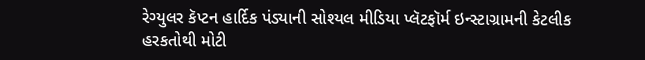રેગ્યુલર કૅપ્ટન હાર્દિક પંડ્યાની સોશ્યલ મીડિયા પ્લૅટફૉર્મ ઇન્સ્ટાગ્રામની કેટલીક હરકતોથી મોટી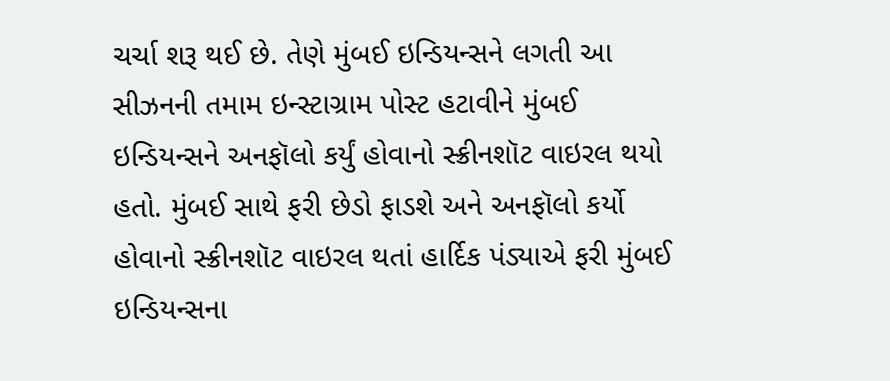ચર્ચા શરૂ થઈ છે. તેણે મુંબઈ ઇન્ડિયન્સને લગતી આ સીઝનની તમામ ઇન્સ્ટાગ્રામ પોસ્ટ હટાવીને મુંબઈ ઇન્ડિયન્સને અનફૉલો કર્યું હોવાનો સ્ક્રીનશૉટ વાઇરલ થયો હતો. મુંબઈ સાથે ફરી છેડો ફાડશે અને અનફૉલો કર્યો હોવાનો સ્ક્રીનશૉટ વાઇરલ થતાં હાર્દિક પંડ્યાએ ફરી મુંબઈ ઇન્ડિયન્સના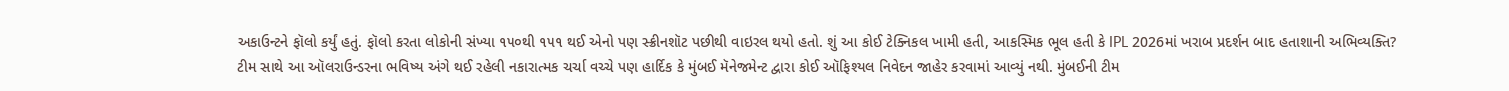અકાઉન્ટને ફૉલો કર્યું હતું. ફૉલો કરતા લોકોની સંખ્યા ૧૫૦થી ૧૫૧ થઈ એનો પણ સ્ક્રીનશૉટ પછીથી વાઇરલ થયો હતો. શું આ કોઈ ટેક્નિકલ ખામી હતી, આકસ્મિક ભૂલ હતી કે IPL 2026માં ખરાબ પ્રદર્શન બાદ હતાશાની અભિવ્યક્તિ?
ટીમ સાથે આ ઑલરાઉન્ડરના ભવિષ્ય અંગે થઈ રહેલી નકારાત્મક ચર્ચા વચ્ચે પણ હાર્દિક કે મુંબઈ મૅનેજમેન્ટ દ્વારા કોઈ ઑફિશ્યલ નિવેદન જાહેર કરવામાં આવ્યું નથી. મુંબઈની ટીમ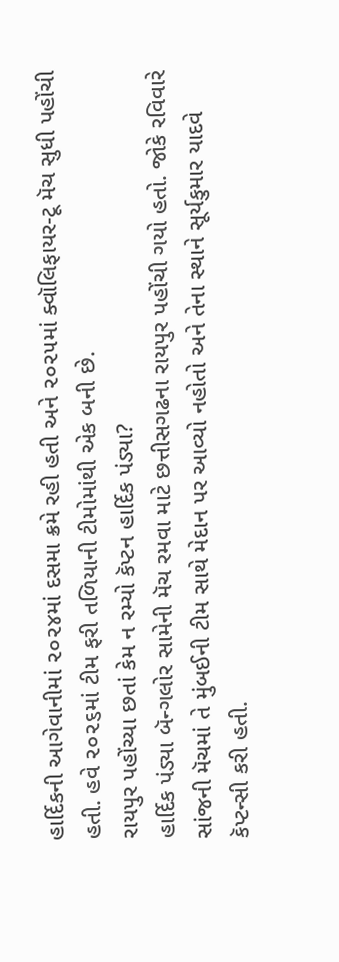હાર્દિકની આગેવાનીમાં ૨૦૨૪માં દસમા ક્રમે રહી હતી અને ૨૦૨૫માં ક્વૉલિફાયર-ટૂ મૅચ સુધી પહોંચી હતી. હવે ૨૦૨૬માં ટીમ ફરી તળિયાની ટીમોમાંથી એક બની છે.
રાયપુર પહોંચ્યા છતાં કેમ ન રમ્યો કૅપ્ટન હાર્દિક પંડ્યા?
હાર્દિક પંડ્યા બૅન્ગલોર સામેની મૅચ રમવા માટે છત્તીસગઢના રાયપુર પહોંચી ગયો હતો. જોકે રવિવારે સાંજની મૅચમાં તે મુંબઈની ટીમ સાથે મેદાન પર આવ્યો નહોતો અને તેના સ્થાને સૂર્યકુમાર યાદવે કૅપ્ટન્સી કરી હતી.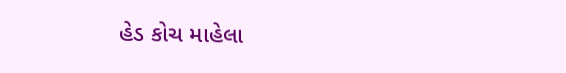હેડ કોચ માહેલા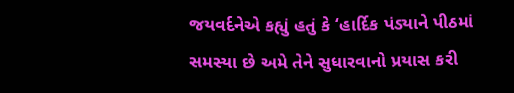જયવર્દનેએ કહ્યું હતું કે ‘હાર્દિક પંડ્યાને પીઠમાં સમસ્યા છે અમે તેને સુધારવાનો પ્રયાસ કરી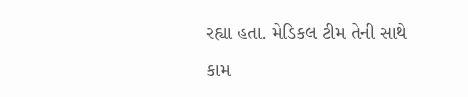રહ્યા હતા. મેડિકલ ટીમ તેની સાથે કામ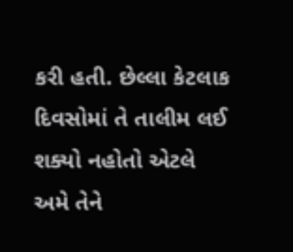કરી હતી. છેલ્લા કેટલાક દિવસોમાં તે તાલીમ લઈ શક્યો નહોતો એટલે અમે તેને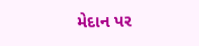મેદાન પર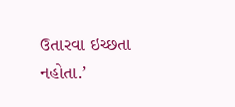ઉતારવા ઇચ્છતા નહોતા.’